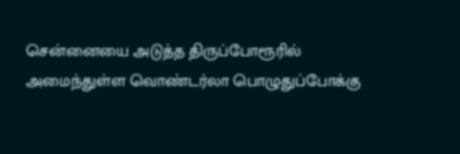சென்னையை அடுத்த திருப்போரூரில் அமைந்துள்ள வொண்டர்லா பொழுதுப்போக்கு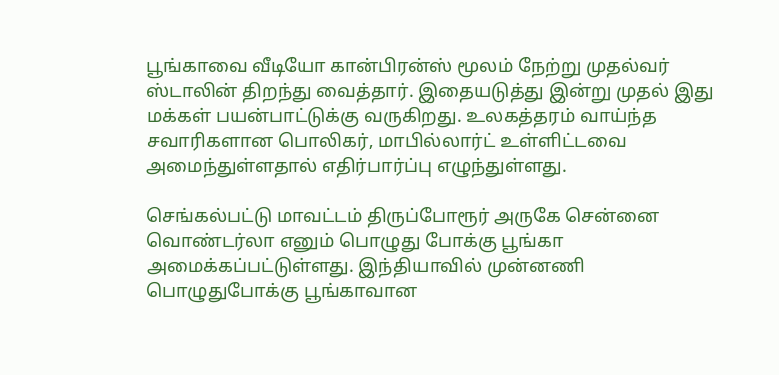பூங்காவை வீடியோ கான்பிரன்ஸ் மூலம் நேற்று முதல்வர் ஸ்டாலின் திறந்து வைத்தார். இதையடுத்து இன்று முதல் இது மக்கள் பயன்பாட்டுக்கு வருகிறது. உலகத்தரம் வாய்ந்த சவாரிகளான பொலிகர், மாபில்லார்ட் உள்ளிட்டவை அமைந்துள்ளதால் எதிர்பார்ப்பு எழுந்துள்ளது.

செங்கல்பட்டு மாவட்டம் திருப்போரூர் அருகே சென்னை வொண்டர்லா எனும் பொழுது போக்கு பூங்கா அமைக்கப்பட்டுள்ளது. இந்தியாவில் முன்னணி பொழுதுபோக்கு பூங்காவான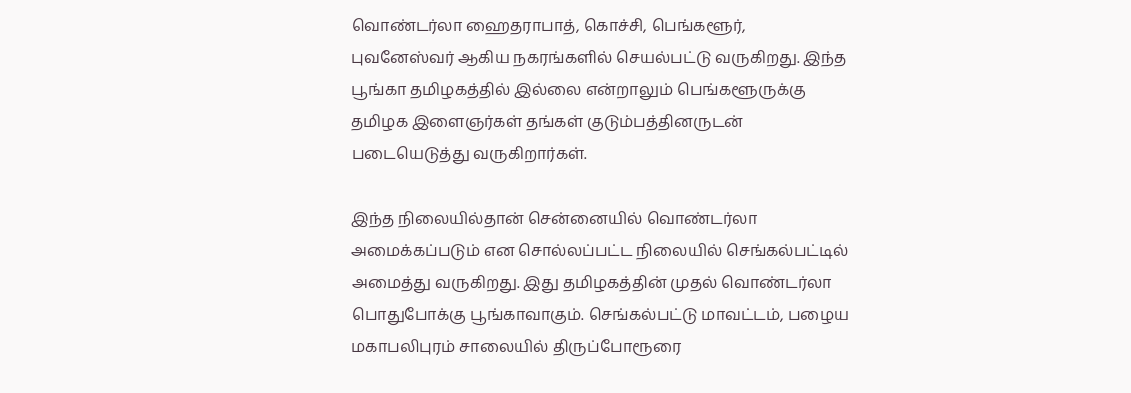வொண்டர்லா ஹைதராபாத், கொச்சி, பெங்களூர், புவனேஸ்வர் ஆகிய நகரங்களில் செயல்பட்டு வருகிறது. இந்த பூங்கா தமிழகத்தில் இல்லை என்றாலும் பெங்களூருக்கு தமிழக இளைஞர்கள் தங்கள் குடும்பத்தினருடன் படையெடுத்து வருகிறார்கள்.

இந்த நிலையில்தான் சென்னையில் வொண்டர்லா அமைக்கப்படும் என சொல்லப்பட்ட நிலையில் செங்கல்பட்டில் அமைத்து வருகிறது. இது தமிழகத்தின் முதல் வொண்டர்லா பொதுபோக்கு பூங்காவாகும். செங்கல்பட்டு மாவட்டம், பழைய மகாபலிபுரம் சாலையில் திருப்போரூரை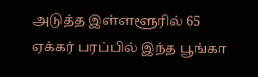அடுத்த இள்ளளூரில் 65 ஏக்கர் பரப்பில் இந்த பூங்கா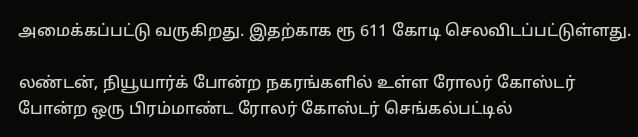அமைக்கப்பட்டு வருகிறது. இதற்காக ரூ 611 கோடி செலவிடப்பட்டுள்ளது.

லண்டன், நியூயார்க் போன்ற நகரங்களில் உள்ள ரோலர் கோஸ்டர் போன்ற ஒரு பிரம்மாண்ட ரோலர் கோஸ்டர் செங்கல்பட்டில்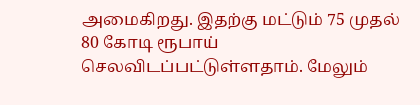அமைகிறது. இதற்கு மட்டும் 75 முதல் 80 கோடி ரூபாய் செலவிடப்பட்டுள்ளதாம். மேலும்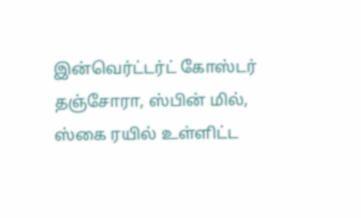இன்வெர்ட்டர்ட் கோஸ்டர் தஞ்சோரா, ஸ்பின் மில், ஸ்கை ரயில் உள்ளிட்ட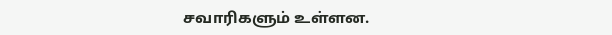சவாரிகளும் உள்ளன.